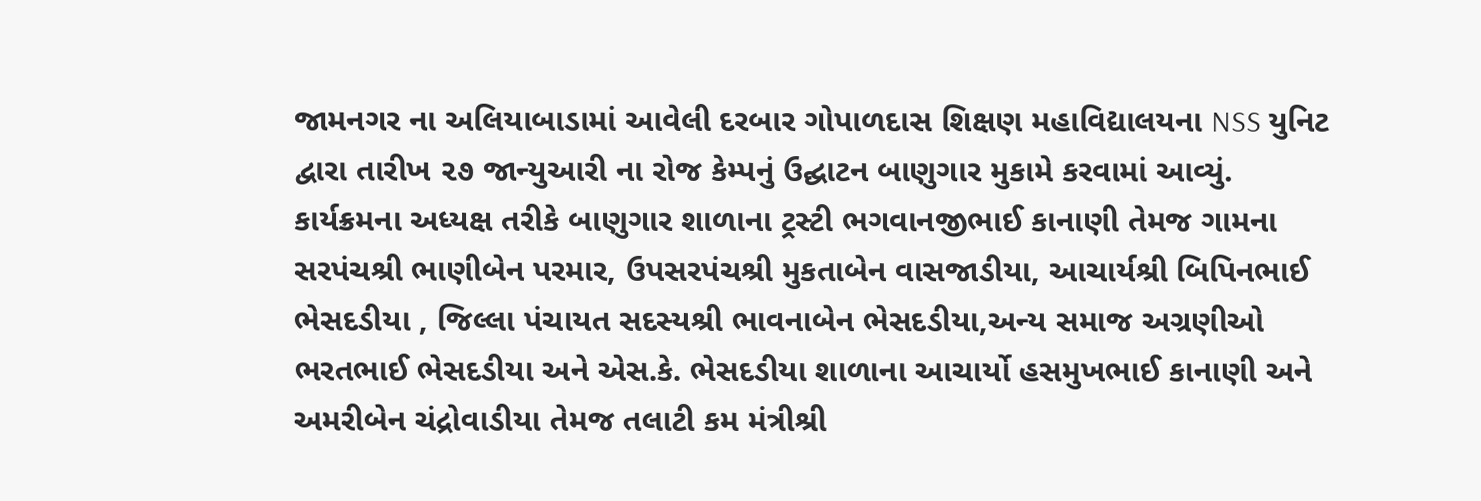જામનગર ના અલિયાબાડામાં આવેલી દરબાર ગોપાળદાસ શિક્ષણ મહાવિદ્યાલયના NSS યુનિટ દ્વારા તારીખ ૨૭ જાન્યુઆરી ના રોજ કેમ્પનું ઉદ્ઘાટન બાણુગાર મુકામે કરવામાં આવ્યું.
કાર્યક્રમના અધ્યક્ષ તરીકે બાણુગાર શાળાના ટ્રસ્ટી ભગવાનજીભાઈ કાનાણી તેમજ ગામના સરપંચશ્રી ભાણીબેન પરમાર, ઉપસરપંચશ્રી મુકતાબેન વાસજાડીયા, આચાર્યશ્રી બિપિનભાઈ ભેસદડીયા , જિલ્લા પંચાયત સદસ્યશ્રી ભાવનાબેન ભેસદડીયા,અન્ય સમાજ અગ્રણીઓ ભરતભાઈ ભેસદડીયા અને એસ.કે. ભેસદડીયા શાળાના આચાર્યો હસમુખભાઈ કાનાણી અને અમરીબેન ચંદ્રોવાડીયા તેમજ તલાટી કમ મંત્રીશ્રી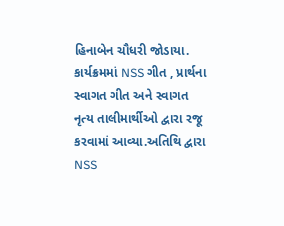હિનાબેન ચૌધરી જોડાયા. કાર્યક્રમમાં NSS ગીત , પ્રાર્થના સ્વાગત ગીત અને સ્વાગત નૃત્ય તાલીમાર્થીઓ દ્વારા રજૂ કરવામાં આવ્યા.અતિથિ દ્વારા NSS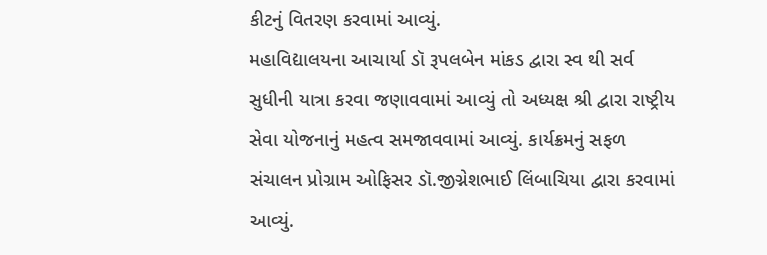કીટનું વિતરણ કરવામાં આવ્યું.
મહાવિદ્યાલયના આચાર્યા ડૉ રૂપલબેન માંકડ દ્વારા સ્વ થી સર્વ સુધીની યાત્રા કરવા જણાવવામાં આવ્યું તો અધ્યક્ષ શ્રી દ્વારા રાષ્ટ્રીય સેવા યોજનાનું મહત્વ સમજાવવામાં આવ્યું. કાર્યક્રમનું સફળ સંચાલન પ્રોગ્રામ ઓફિસર ડૉ.જીગ્નેશભાઈ લિંબાચિયા દ્વારા કરવામાં આવ્યું.